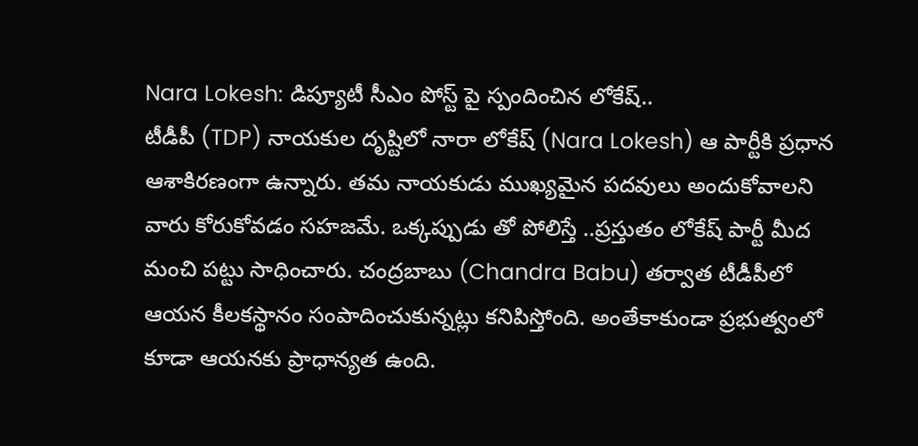Nara Lokesh: డిప్యూటీ సీఎం పోస్ట్ పై స్పందించిన లోకేష్..
టీడీపీ (TDP) నాయకుల దృష్టిలో నారా లోకేష్ (Nara Lokesh) ఆ పార్టీకి ప్రధాన ఆశాకిరణంగా ఉన్నారు. తమ నాయకుడు ముఖ్యమైన పదవులు అందుకోవాలని వారు కోరుకోవడం సహజమే. ఒక్కప్పుడు తో పోలిస్తే ..ప్రస్తుతం లోకేష్ పార్టీ మీద మంచి పట్టు సాధించారు. చంద్రబాబు (Chandra Babu) తర్వాత టీడీపీలో ఆయన కీలకస్థానం సంపాదించుకున్నట్లు కనిపిస్తోంది. అంతేకాకుండా ప్రభుత్వంలో కూడా ఆయనకు ప్రాధాన్యత ఉంది.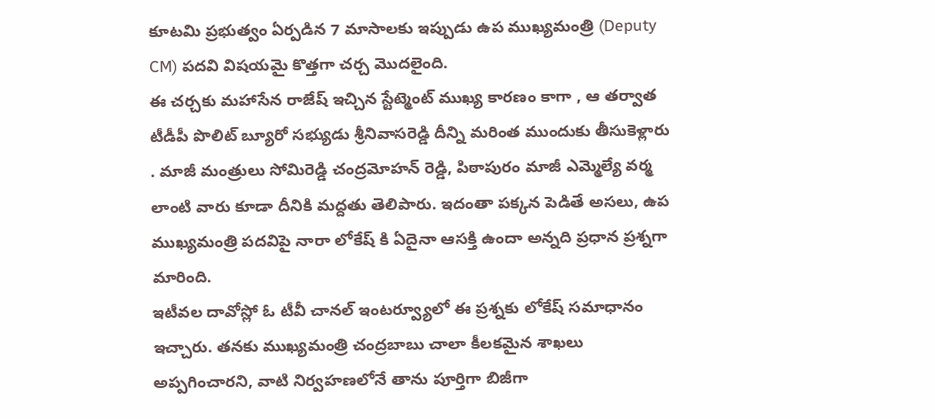కూటమి ప్రభుత్వం ఏర్పడిన 7 మాసాలకు ఇప్పుడు ఉప ముఖ్యమంత్రి (Deputy CM) పదవి విషయమై కొత్తగా చర్చ మొదలైంది.
ఈ చర్చకు మహాసేన రాజేష్ ఇచ్చిన స్టేట్మెంట్ ముఖ్య కారణం కాగా , ఆ తర్వాత టీడీపీ పొలిట్ బ్యూరో సభ్యుడు శ్రీనివాసరెడ్డి దీన్ని మరింత ముందుకు తీసుకెళ్లారు . మాజీ మంత్రులు సోమిరెడ్డి చంద్రమోహన్ రెడ్డి, పిఠాపురం మాజీ ఎమ్మెల్యే వర్మ లాంటి వారు కూడా దీనికి మద్దతు తెలిపారు. ఇదంతా పక్కన పెడితే అసలు, ఉప ముఖ్యమంత్రి పదవిపై నారా లోకేష్ కి ఏదైనా ఆసక్తి ఉందా అన్నది ప్రధాన ప్రశ్నగా మారింది.
ఇటీవల దావోస్లో ఓ టీవీ చానల్ ఇంటర్వ్యూలో ఈ ప్రశ్నకు లోకేష్ సమాధానం ఇచ్చారు. తనకు ముఖ్యమంత్రి చంద్రబాబు చాలా కీలకమైన శాఖలు అప్పగించారని, వాటి నిర్వహణలోనే తాను పూర్తిగా బిజీగా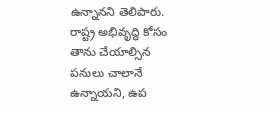ఉన్నానని తెలిపారు. రాష్ట్ర అభివృద్ధి కోసం తాను చేయాల్సిన పనులు చాలానే ఉన్నాయని, ఉప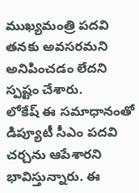ముఖ్యమంత్రి పదవి తనకు అవసరమని అనిపించడం లేదని స్పష్టం చేశారు.
లోకేష్ ఈ సమాధానంతో డిప్యూటీ సీఎం పదవి చర్చను ఆపేశారని భావిస్తున్నారు. ఈ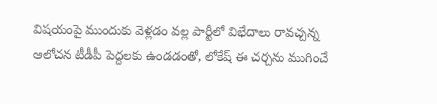విషయంపై ముందుకు వెళ్లడం వల్ల పార్టీలో విభేదాలు రావచ్చన్న ఆలోచన టీడీపీ పెద్దలకు ఉండడంతో, లోకేష్ ఈ చర్చను ముగించే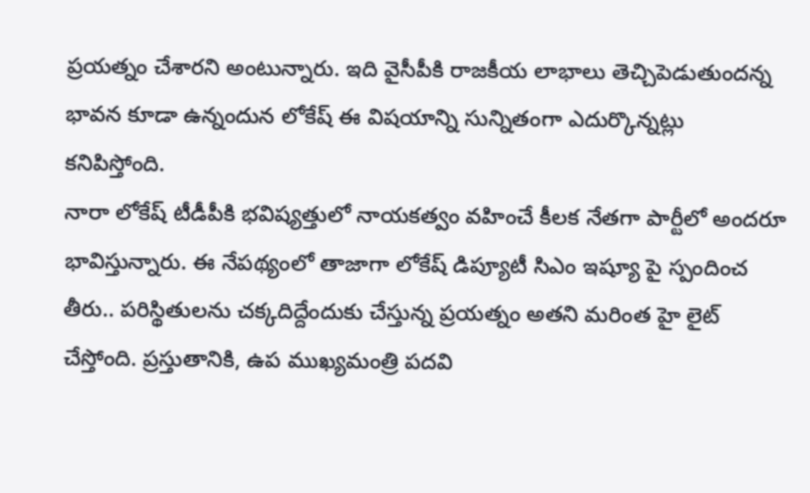ప్రయత్నం చేశారని అంటున్నారు. ఇది వైసీపీకి రాజకీయ లాభాలు తెచ్చిపెడుతుందన్న భావన కూడా ఉన్నందున లోకేష్ ఈ విషయాన్ని సున్నితంగా ఎదుర్కొన్నట్లు కనిపిస్తోంది.
నారా లోకేష్ టీడీపీకి భవిష్యత్తులో నాయకత్వం వహించే కీలక నేతగా పార్టీలో అందరూ భావిస్తున్నారు. ఈ నేపథ్యంలో తాజాగా లోకేష్ డిప్యూటీ సిఎం ఇష్యూ పై స్పందించ తీరు.. పరిస్థితులను చక్కదిద్దేందుకు చేస్తున్న ప్రయత్నం అతని మరింత హై లైట్ చేస్తోంది. ప్రస్తుతానికి, ఉప ముఖ్యమంత్రి పదవి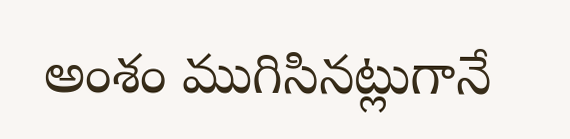అంశం ముగిసినట్లుగానే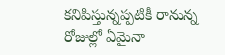కనిపిస్తున్నప్పటికీ రానున్న రోజుల్లో ఏమైనా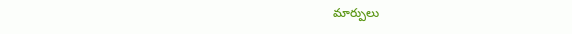మార్పులు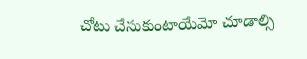చోటు చేసుకుంటాయేమో చూడాల్సి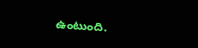ఉంటుంది.